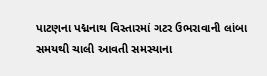પાટણના પદ્મનાથ વિસ્તારમાં ગટર ઉભરાવાની લાંબા સમયથી ચાલી આવતી સમસ્યાના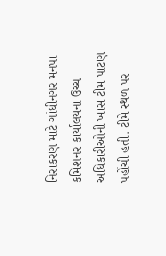નિરાકરણ માટે ગાંધીનગર મનપા કમિશનર કાર્યાલયના ઉચ્ચ અધિકારીઓની ખાસ ટીમ પાટણ પહોંચી હતી. ટીમે સ્થળ પર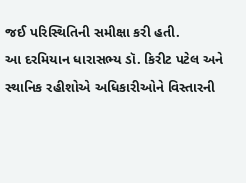જઈ પરિસ્થિતિની સમીક્ષા કરી હતી.
આ દરમિયાન ધારાસભ્ય ડૉ. કિરીટ પટેલ અને સ્થાનિક રહીશોએ અધિકારીઓને વિસ્તારની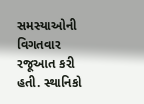સમસ્યાઓની વિગતવાર રજૂઆત કરી હતી. સ્થાનિકો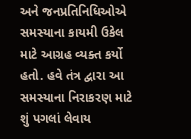અને જનપ્રતિનિધિઓએ સમસ્યાના કાયમી ઉકેલ માટે આગ્રહ વ્યક્ત કર્યો હતો. હવે તંત્ર દ્વારા આ સમસ્યાના નિરાકરણ માટે શું પગલાં લેવાય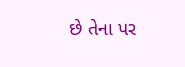છે તેના પર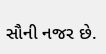સૌની નજર છે.